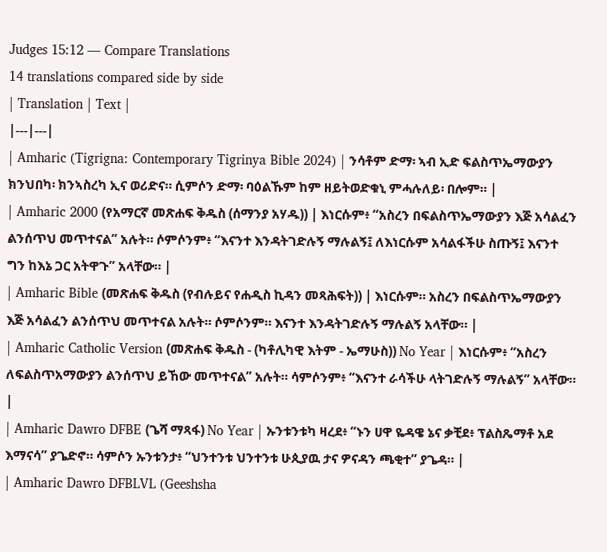Judges 15:12 — Compare Translations
14 translations compared side by side
| Translation | Text |
|---|---|
| Amharic (Tigrigna: Contemporary Tigrinya Bible 2024) | ንሳቶም ድማ፡ ኣብ ኢድ ፍልስጥኤማውያን ክንህበካ፡ ክንኣስረካ ኢና ወሪድና። ሲምሶን ድማ፡ ባዕልኹም ከም ዘይትወድቁኒ ምሓሉለይ፡ በሎም። |
| Amharic 2000 (የአማርኛ መጽሐፍ ቅዱስ (ሰማንያ አሃዱ)) | እነርሱም፥ “አስረን በፍልስጥኤማውያን እጅ አሳልፈን ልንሰጥህ መጥተናል” አሉት። ሶምሶንም፥ “እናንተ እንዳትገድሉኝ ማሉልኝ፤ ለእነርሱም አሳልፋችሁ ስጡኝ፤ እናንተ ግን ከእኔ ጋር አትዋጉ” አላቸው። |
| Amharic Bible (መጽሐፍ ቅዱስ (የብሉይና የሐዲስ ኪዳን መጻሕፍት)) | እነርሱም። አስረን በፍልስጥኤማውያን እጅ አሳልፈን ልንሰጥህ መጥተናል አሉት። ሶምሶንም። እናንተ እንዳትገድሉኝ ማሉልኝ አላቸው። |
| Amharic Catholic Version (መጽሐፍ ቅዱስ - (ካቶሊካዊ እትም - ኤማሁስ)) No Year | እነርሱም፥ “አስረን ለፍልስጥአማውያን ልንሰጥህ ይኸው መጥተናል” አሉት። ሳምሶንም፥ “እናንተ ራሳችሁ ላትገድሉኝ ማሉልኝ” አላቸው። |
| Amharic Dawro DFBE (ጌሻ ማጻፋ) No Year | ኡንቱንቱካ ዛረደ፥ “ኑን ሀዋ ዬዳዌ ኔና ቃቺደ፥ ፕልስጼማቶ አደ እማናሳ” ያጌድኖ። ሳምሶን ኡንቱንታ፥ “ህንተንቱ ህንተንቱ ሁጲያዉ ታና ዎናዳን ጫቂተ” ያጌዳ። |
| Amharic Dawro DFBLVL (Geeshsha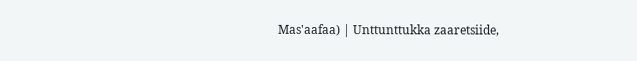Mas'aafaa) | Unttunttukka zaaretsiide,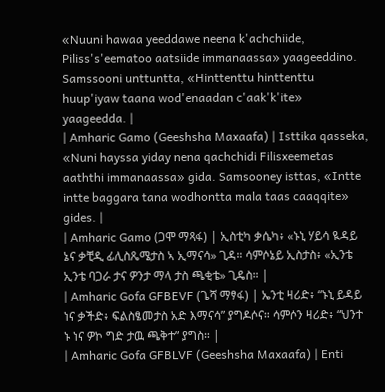«Nuuni hawaa yeeddawe neena k'achchiide, Piliss's'eematoo aatsiide immanaassa» yaageeddino. Samssooni unttuntta, «Hinttenttu hinttenttu huup'iyaw taana wod'enaadan c'aak'k'ite» yaageedda. |
| Amharic Gamo (Geeshsha Maxaafa) | Isttika qasseka, «Nuni hayssa yiday nena qachchidi Filisxeemetas aaththi immanaassa» gida. Samsooney isttas, «Intte intte baggara tana wodhontta mala taas caaqqite» gides. |
| Amharic Gamo (ጋሞ ማጻፋ) | ኢስቲካ ቃሴካ፥ «ኑኒ ሃይሳ ዪዳይ ኔና ቃቺዲ ፊሊስጼሜታስ ኣ ኢማናሳ» ጊዳ። ሳምሶኔይ ኢስታስ፥ «ኢንቴ ኢንቴ ባጋራ ታና ዎንታ ማላ ታስ ጫቂቴ» ጊዴስ። |
| Amharic Gofa GFBEVF (ጌሻ ማፃፋ) | ኤንቲ ዛሪድ፥ “ኑኒ ይዳይ ነና ቃችድ፥ ፍልስፄመታስ አድ እማናሳ” ያግዶሶና። ሳምሶን ዛሪድ፥ “ህንተ ኑ ነና ዎኮ ግድ ታዉ ጫቅተ” ያግስ። |
| Amharic Gofa GFBLVF (Geeshsha Maxaafa) | Enti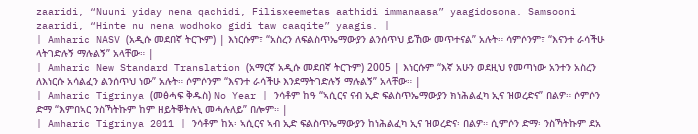zaaridi, “Nuuni yiday nena qachidi, Filisxeemetas aathidi immanaasa” yaagidosona. Samsooni zaaridi, “Hinte nu nena wodhoko gidi taw caaqite” yaagis. |
| Amharic NASV (አዲሱ መደበኛ ትርጒም) | እነርሱም፣ “አስረን ለፍልስጥኤማውያን ልንሰጥህ ይኸው መጥተናል” አሉት። ሳምሶንም፣ “እናንተ ራሳችሁ ላትገድሉኝ ማሉልኝ” አላቸው። |
| Amharic New Standard Translation (አማርኛ አዲሱ መደበኛ ትርጉም) 2005 | እነርሱም “እኛ አሁን ወደዚህ የመጣነው አንተን አስረን ለእነርሱ አሳልፈን ልንሰጥህ ነው” አሉት። ሶምሶንም “እናንተ ራሳችሁ እንደማትገድሉኝ ማሉልኝ” አላቸው። |
| Amharic Tigrinya (መፅሓፍ ቅዱስ) No Year | ንሳቶም ከዓ “ኣሲርና ናብ ኢድ ፍልስጥኤማውያን ክነሕልፈካ ኢና ዝወረድና” በልዎ። ሶምሶን ድማ “እምበኣር ንስኻትኩም ከም ዘይትቐትሉኒ መሓሉለይ” በሎም። |
| Amharic Tigrinya 2011 | ንሳቶም ከአ፡ ኣሲርና ኣብ ኢድ ፍልስጥኤማውያን ከነሕልፈካ ኢና ዝወረድና፡ በልዎ። ሲምሶን ድማ፡ ንስኻትኩም ደአ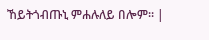ኸይትጎብጡኒ ምሐሉለይ በሎም። |